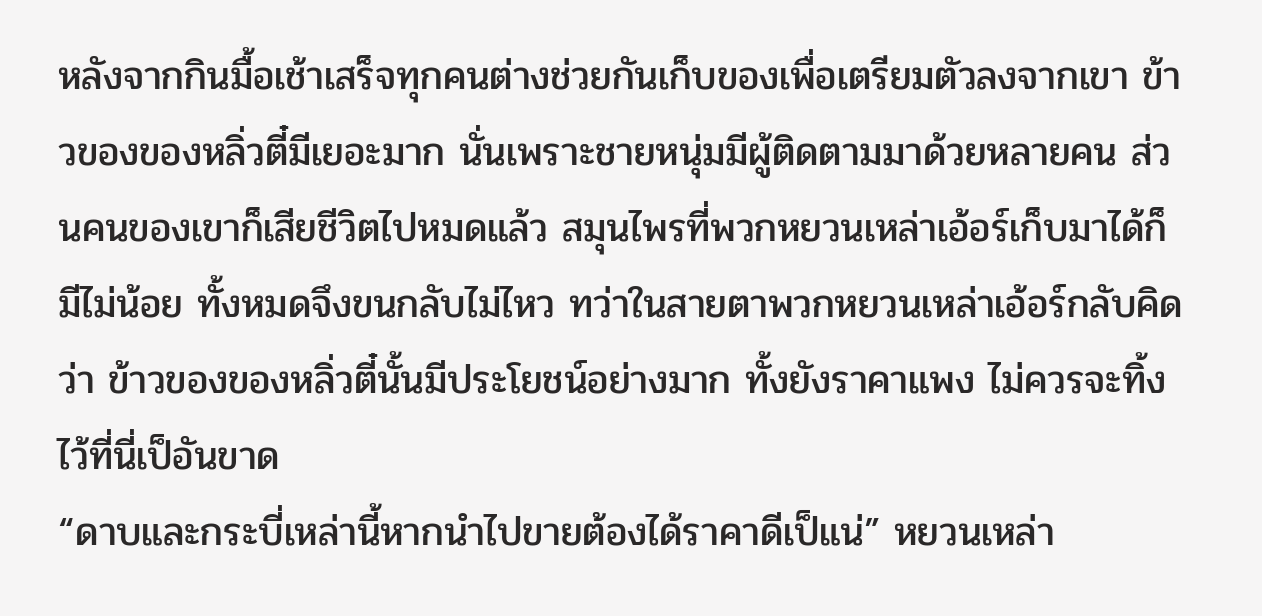หลังจากกินมื้อเช้าเสร็จทุกคนต่างช่วยกันเก็บของเพื่อเตรียมตัวลงจากเขา ข้าวของของหลิ่วตี๋มีเยอะมาก นั่นเพราะชายหนุ่มมีผู้ติดตามมาด้วยหลายคน ส่วนคนของเขาก็เสียชีวิตไปหมดแล้ว สมุนไพรที่พวกหยวนเหล่าเอ้อร์เก็บมาได้ก็มีไม่น้อย ทั้งหมดจึงขนกลับไม่ไหว ทว่าในสายตาพวกหยวนเหล่าเอ้อร์กลับคิดว่า ข้าวของของหลิ่วตี๋นั้นมีประโยชน์อย่างมาก ทั้งยังราคาแพง ไม่ควรจะทิ้งไว้ที่นี่เป็อันขาด
“ดาบและกระบี่เหล่านี้หากนำไปขายต้องได้ราคาดีเป็แน่” หยวนเหล่า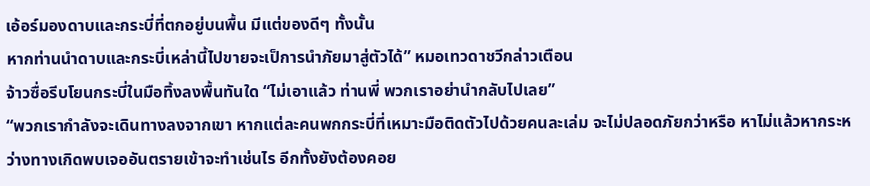เอ้อร์มองดาบและกระบี่ที่ตกอยู่บนพื้น มีแต่ของดีๆ ทั้งนั้น
หากท่านนำดาบและกระบี่เหล่านี้ไปขายจะเป็การนำภัยมาสู่ตัวได้” หมอเทวดาชวีกล่าวเตือน
จ้าวซื่อรีบโยนกระบี่ในมือทิ้งลงพื้นทันใด “ไม่เอาแล้ว ท่านพี่ พวกเราอย่านำกลับไปเลย”
“พวกเรากำลังจะเดินทางลงจากเขา หากแต่ละคนพกกระบี่ที่เหมาะมือติดตัวไปด้วยคนละเล่ม จะไม่ปลอดภัยกว่าหรือ หาไม่แล้วหากระหว่างทางเกิดพบเจออันตรายเข้าจะทำเช่นไร อีกทั้งยังต้องคอย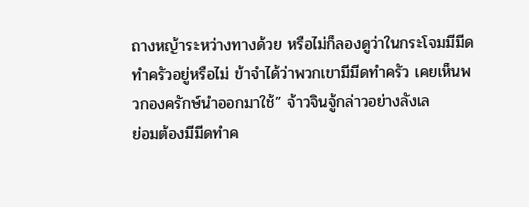ถางหญ้าระหว่างทางด้วย หรือไม่ก็ลองดูว่าในกระโจมมีมีดทำครัวอยู่หรือไม่ ข้าจำได้ว่าพวกเขามีมีดทำครัว เคยเห็นพวกองครักษ์นำออกมาใช้” จ้าวจินจู้กล่าวอย่างลังเล
ย่อมต้องมีมีดทำค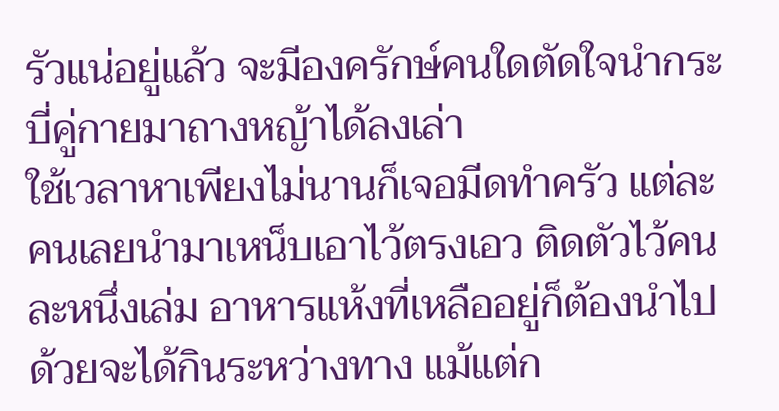รัวแน่อยู่แล้ว จะมีองครักษ์คนใดตัดใจนำกระบี่คู่กายมาถางหญ้าได้ลงเล่า
ใช้เวลาหาเพียงไม่นานก็เจอมีดทำครัว แต่ละคนเลยนำมาเหน็บเอาไว้ตรงเอว ติดตัวไว้คนละหนึ่งเล่ม อาหารแห้งที่เหลืออยู่ก็ต้องนำไปด้วยจะได้กินระหว่างทาง แม้แต่ก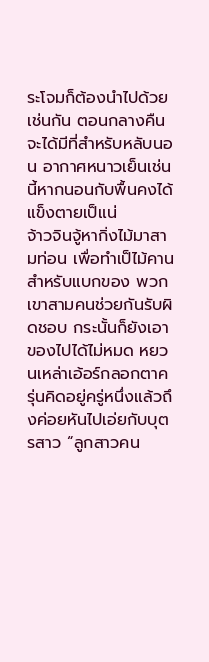ระโจมก็ต้องนำไปด้วยเช่นกัน ตอนกลางคืนจะได้มีที่สำหรับหลับนอน อากาศหนาวเย็นเช่นนี้หากนอนกับพื้นคงได้แข็งตายเป็แน่
จ้าวจินจู้หากิ่งไม้มาสามท่อน เพื่อทำเป็ไม้คานสำหรับแบกของ พวกเขาสามคนช่วยกันรับผิดชอบ กระนั้นก็ยังเอาของไปได้ไม่หมด หยวนเหล่าเอ้อร์กลอกตาครุ่นคิดอยู่ครู่หนึ่งแล้วถึงค่อยหันไปเอ่ยกับบุตรสาว “ลูกสาวคน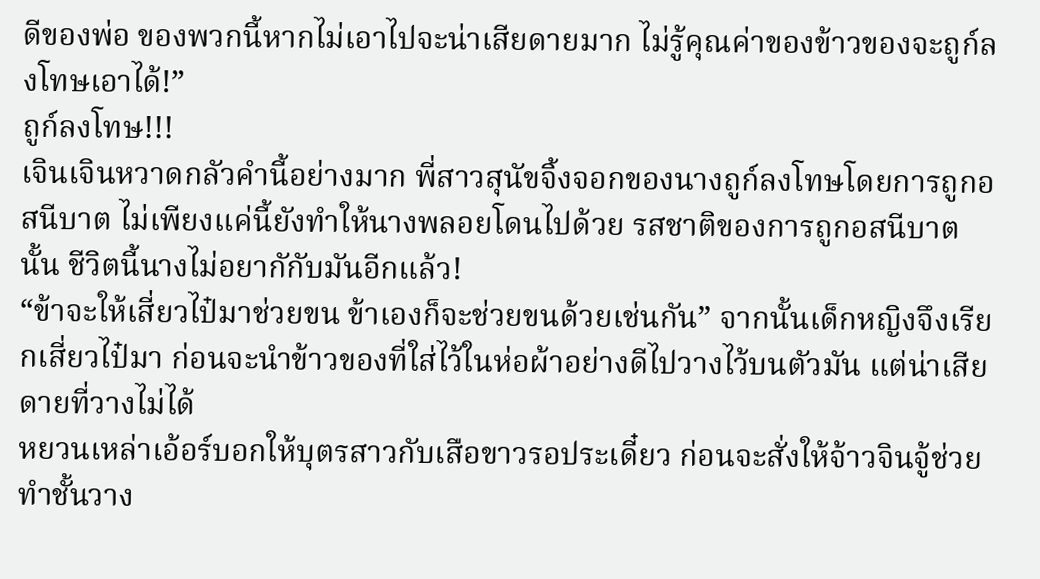ดีของพ่อ ของพวกนี้หากไม่เอาไปจะน่าเสียดายมาก ไม่รู้คุณค่าของข้าวของจะถูก์ลงโทษเอาได้!”
ถูก์ลงโทษ!!!
เจินเจินหวาดกลัวคำนี้อย่างมาก พี่สาวสุนัขจิ้งจอกของนางถูก์ลงโทษโดยการถูกอสนีบาต ไม่เพียงแค่นี้ยังทำให้นางพลอยโดนไปด้วย รสชาติของการถูกอสนีบาตนั้น ชีวิตนี้นางไม่อยากักับมันอีกแล้ว!
“ข้าจะให้เสี่ยวไป๋มาช่วยขน ข้าเองก็จะช่วยขนด้วยเช่นกัน” จากนั้นเด็กหญิงจึงเรียกเสี่ยวไป๋มา ก่อนจะนำข้าวของที่ใส่ไว้ในห่อผ้าอย่างดีไปวางไว้บนตัวมัน แต่น่าเสียดายที่วางไม่ได้
หยวนเหล่าเอ้อร์บอกให้บุตรสาวกับเสือขาวรอประเดี๋ยว ก่อนจะสั่งให้จ้าวจินจู้ช่วยทำชั้นวาง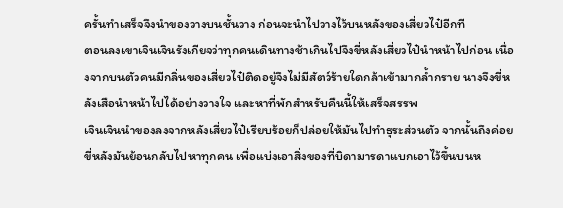ครั้นทำเสร็จจึงนำของวางบนชั้นวาง ก่อนจะนำไปวางไว้บนหลังของเสี่ยวไป๋อีกที
ตอนลงเขาเจินเจินรังเกียจว่าทุกคนเดินทางช้าเกินไปจึงขี่หลังเสี่ยวไป๋นำหน้าไปก่อน เนื่องจากบนตัวคนมีกลิ่นของเสี่ยวไป๋ติดอยู่จึงไม่มีสัตว์ร้ายใดกล้าเข้ามากล้ำกราย นางจึงขี่หลังเสือนำหน้าไปได้อย่างวางใจ และหาที่พักสำหรับคืนนี้ให้เสร็จสรรพ
เจินเจินนำของลงจากหลังเสี่ยวไป๋เรียบร้อยก็ปล่อยให้มันไปทำธุระส่วนตัว จากนั้นถึงค่อยขี่หลังมันย้อนกลับไปหาทุกคน เพื่อแบ่งเอาสิ่งของที่บิดามารดาแบกเอาไว้ขึ้นบนห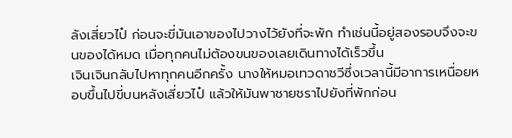ลังเสี่ยวไป๋ ก่อนจะขี่มันเอาของไปวางไว้ยังที่จะพัก ทำเช่นนี้อยู่สองรอบจึงจะขนของได้หมด เมื่อทุกคนไม่ต้องขนของเลยเดินทางได้เร็วขึ้น
เจินเจินกลับไปหาทุกคนอีกครั้ง นางให้หมอเทวดาชวีซึ่งเวลานี้มีอาการเหนื่อยหอบขึ้นไปขี่บนหลังเสี่ยวไป๋ แล้วให้มันพาชายชราไปยังที่พักก่อน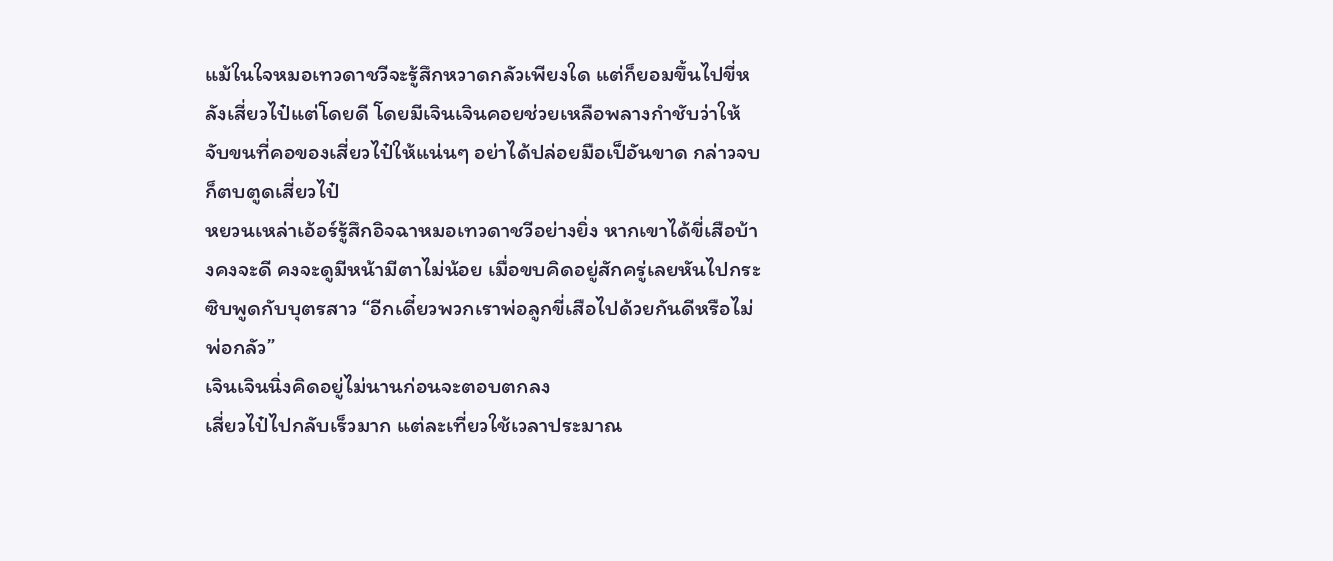แม้ในใจหมอเทวดาชวีจะรู้สึกหวาดกลัวเพียงใด แต่ก็ยอมขึ้นไปขี่หลังเสี่ยวไป๋แต่โดยดี โดยมีเจินเจินคอยช่วยเหลือพลางกำชับว่าให้จับขนที่คอของเสี่ยวไป๋ให้แน่นๆ อย่าได้ปล่อยมือเป็อันขาด กล่าวจบก็ตบตูดเสี่ยวไป๋
หยวนเหล่าเอ้อร์รู้สึกอิจฉาหมอเทวดาชวีอย่างยิ่ง หากเขาได้ขี่เสือบ้างคงจะดี คงจะดูมีหน้ามีตาไม่น้อย เมื่อขบคิดอยู่สักครู่เลยหันไปกระซิบพูดกับบุตรสาว “อีกเดี๋ยวพวกเราพ่อลูกขี่เสือไปด้วยกันดีหรือไม่ พ่อกลัว”
เจินเจินนิ่งคิดอยู่ไม่นานก่อนจะตอบตกลง
เสี่ยวไป๋ไปกลับเร็วมาก แต่ละเที่ยวใช้เวลาประมาณ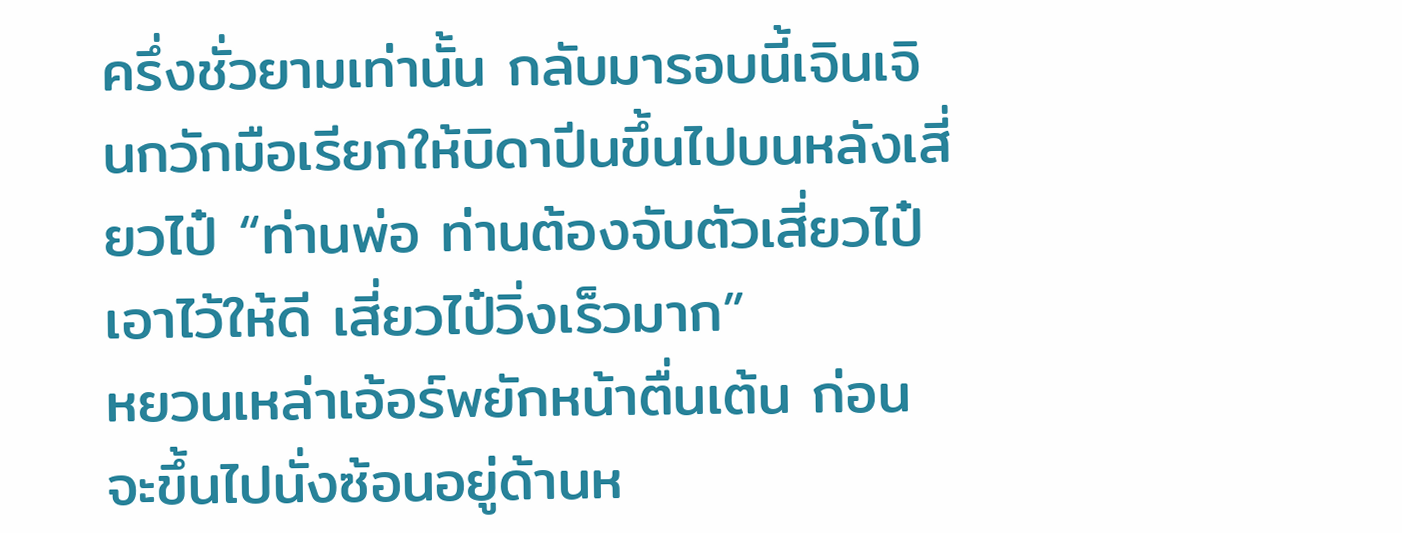ครึ่งชั่วยามเท่านั้น กลับมารอบนี้เจินเจินกวักมือเรียกให้บิดาปีนขึ้นไปบนหลังเสี่ยวไป๋ “ท่านพ่อ ท่านต้องจับตัวเสี่ยวไป๋เอาไว้ให้ดี เสี่ยวไป๋วิ่งเร็วมาก”
หยวนเหล่าเอ้อร์พยักหน้าตื่นเต้น ก่อนจะขึ้นไปนั่งซ้อนอยู่ด้านห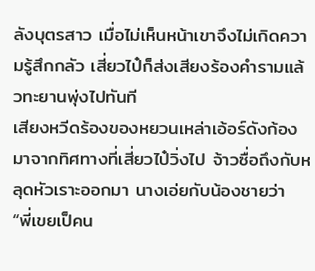ลังบุตรสาว เมื่อไม่เห็นหน้าเขาจึงไม่เกิดความรู้สึกกลัว เสี่ยวไป๋ก็ส่งเสียงร้องคำรามแล้วทะยานพุ่งไปทันที
เสียงหวีดร้องของหยวนเหล่าเอ้อร์ดังก้องมาจากทิศทางที่เสี่ยวไป๋วิ่งไป จ้าวซื่อถึงกับหลุดหัวเราะออกมา นางเอ่ยกับน้องชายว่า
“พี่เขยเป็คน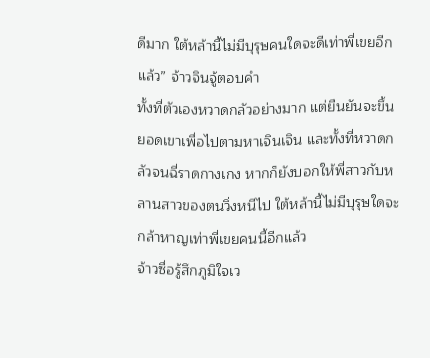ดีมาก ใต้หล้านี้ไม่มีบุรุษคนใดจะดีเท่าพี่เขยอีกแล้ว” จ้าวจินจู้ตอบคำ
ทั้งที่ตัวเองหวาดกลัวอย่างมาก แต่ยืนยันจะขึ้นยอดเขาเพื่อไปตามหาเจินเจิน และทั้งที่หวาดกลัวจนฉี่ราดกางเกง หากก็ยังบอกให้พี่สาวกับหลานสาวของตนวิ่งหนีไป ใต้หล้านี้ไม่มีบุรุษใดจะกล้าหาญเท่าพี่เขยคนนี้อีกแล้ว
จ้าวซื่อรู้สึกภูมิใจเว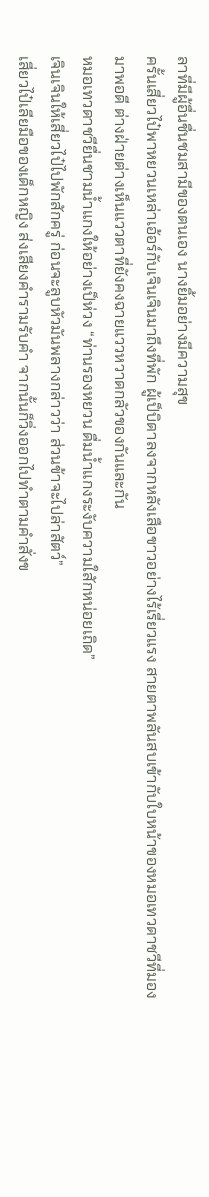ลาที่มีผู้อื่นชื่นชมสามีของตนเอง นางยิ้มอย่างมีความสุข
ครั้นเสี่ยวไป๋พาหยวนเหล่าเอ้อร์กับเจินเจินมาถึงที่พัก ผู้เป็บิดาลงจากหลังเสือขาวอย่างไร้เรี่ยวแรง สายตาพลันสบเข้ากับใบหน้าของหมอเทวดาชวีที่มองมาพอดี ต่างฝ่ายต่างเห็นแววตาที่ยังคงฉายแววหวาดกลัวของกันและกัน
หมอเทวดาชวียื่นชามน้ำแกงให้อย่างเป็ห่วง “ท่านรองหยวน ดื่มน้ำแกงระงับความใสักหน่อยเถิด”
เจินเจินให้เสี่ยวไป๋ไปพักสักครู่ ก่อนจะลูบหัวมันพลางกล่าวว่า ส่วนข้าจะไปล่าสัตว์”
เสี่ยวไป๋เลียมือของเด็กหญิง ส่งเสียงคำรามรับคำ จากนั้นก็วิ่งออกไปทำตามคำสั่งข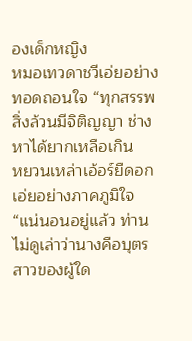องเด็กหญิง
หมอเทวดาชวีเอ่ยอย่างทอดถอนใจ “ทุกสรรพสิ่งล้วนมีจิติญญา ช่างหาได้ยากเหลือเกิน
หยวนเหล่าเอ้อร์ยืดอก เอ่ยอย่างภาคภูมิใจ “แน่นอนอยู่แล้ว ท่านไม่ดูเล่าว่านางคือบุตรสาวของผู้ใด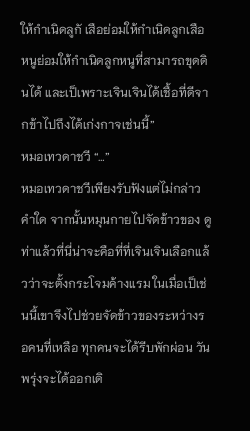ให้กำเนิดลูกั เสือย่อมให้กำเนิดลูกเสือ หนูย่อมให้กำเนิดลูกหนูที่สามารถขุดดินได้ และเป็เพราะเจินเจินได้เชื้อที่ดีจากข้าไปถึงได้เก่งกาจเช่นนี้”
หมอเทวดาชวี “…”
หมอเทวดาชวีเพียงรับฟังแต่ไม่กล่าวคำใด จากนั้นหมุนกายไปจัดข้าวของ ดูท่าแล้วที่นี่น่าจะคือที่ที่เจินเจินเลือกแล้วว่าจะตั้งกระโจมค้างแรม ในเมื่อเป็เช่นนี้เขาจึงไปช่วยจัดข้าวของระหว่างรอคนที่เหลือ ทุกคนจะได้รีบพักผ่อน วันพรุ่งจะได้ออกเดิ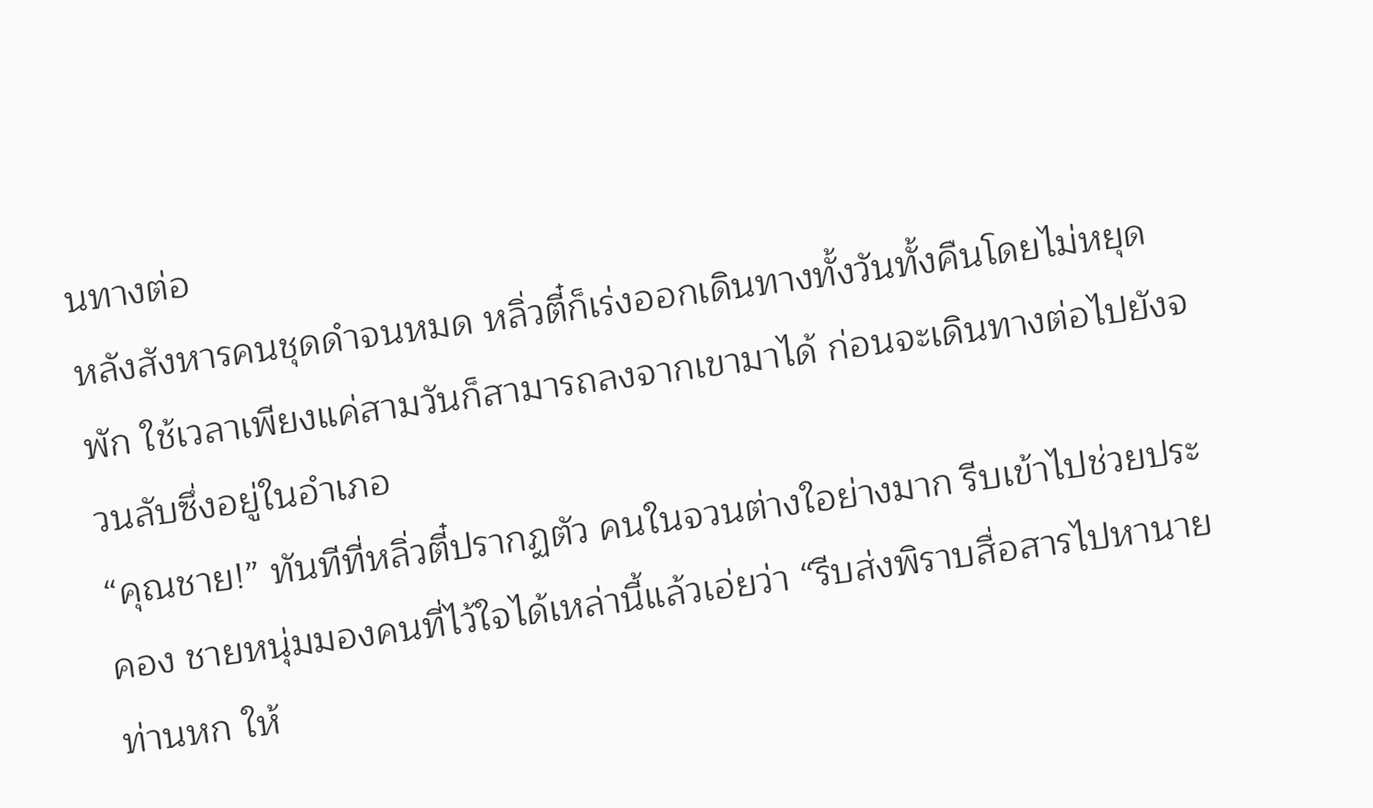นทางต่อ
หลังสังหารคนชุดดำจนหมด หลิ่วตี๋ก็เร่งออกเดินทางทั้งวันทั้งคืนโดยไม่หยุดพัก ใช้เวลาเพียงแค่สามวันก็สามารถลงจากเขามาได้ ก่อนจะเดินทางต่อไปยังจวนลับซึ่งอยู่ในอำเภอ
“คุณชาย!” ทันทีที่หลิ่วตี๋ปรากฏตัว คนในจวนต่างใอย่างมาก รีบเข้าไปช่วยประคอง ชายหนุ่มมองคนที่ไว้ใจได้เหล่านี้แล้วเอ่ยว่า “รีบส่งพิราบสื่อสารไปหานายท่านหก ให้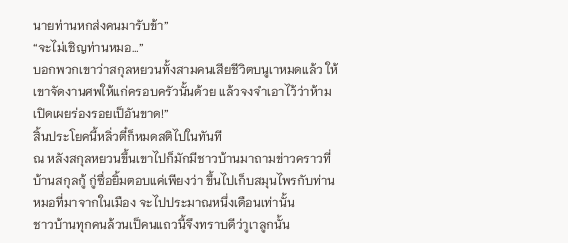นายท่านหกส่งคนมารับข้า”
“จะไม่เชิญท่านหมอ…”
บอกพวกเขาว่าสกุลหยวนทั้งสามคนเสียชีวิตบนูเาหมดแล้ว ให้เขาจัดงานศพให้แก่ครอบครัวนั้นด้วย แล้วจงจำเอาไว้ว่าห้ามเปิดเผยร่องรอยเป็อันขาด!”
สิ้นประโยคนี้หลิ่วตี๋ก็หมดสติไปในทันที
ณ หลังสกุลหยวนขึ้นเขาไปก็มักมีชาวบ้านมาถามข่าวคราวที่บ้านสกุลกู้ กู่ซื่อยิ้มตอบแค่เพียงว่า ขึ้นไปเก็บสมุนไพรกับท่านหมอที่มาจากในเมือง จะไปประมาณหนึ่งเดือนเท่านั้น
ชาวบ้านทุกคนล้วนเป็คนแถวนี้จึงทราบดีว่าูเาลูกนั้น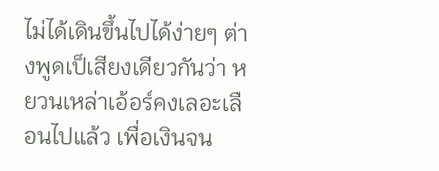ไม่ได้เดินขึ้นไปได้ง่ายๆ ต่างพูดเป็เสียงเดียวกันว่า หยวนเหล่าเอ้อร์คงเลอะเลือนไปแล้ว เพื่อเงินจน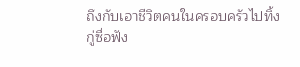ถึงกับเอาชีวิตคนในครอบครัวไปทิ้ง
กู่ซื่อฟัง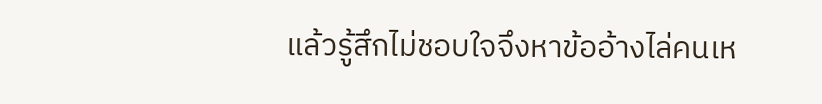แล้วรู้สึกไม่ชอบใจจึงหาข้ออ้างไล่คนเห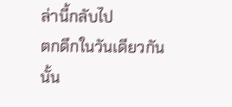ล่านี้กลับไป
ตกดึกในวันเดียวกันนั้น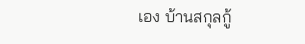เอง บ้านสกุลกู้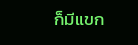ก็มีแขก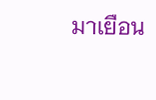มาเยือน